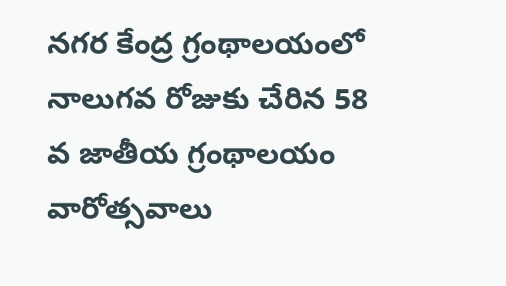న‌గ‌ర కేంద్ర గ్రంథాల‌యంలో నాలుగ‌వ రోజుకు చేరిన‌ 58 వ జాతీయ గ్రంథాల‌యం వారోత్స‌వాలు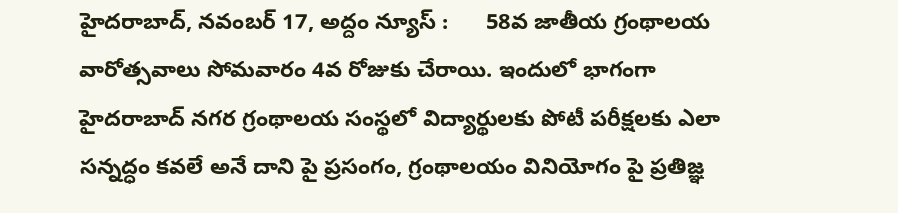హైదరాబాద్, న‌వంబ‌ర్ 17, అద్దం న్యూస్ :      58వ జాతీయ గ్రంథాలయ వారోత్సవాలు సోమ‌వారం 4వ రోజుకు చేరాయి. ఇందులో భాగంగా హైద‌రాబాద్ నగర గ్రంథాలయ సంస్థలో విద్యార్థులకు పోటీ పరీక్షలకు ఎలా సన్నద్ధం కవలే అనే దాని పై ప్రసంగం, గ్రంథాలయం వినియోగం పై ప్రతిజ్ఞ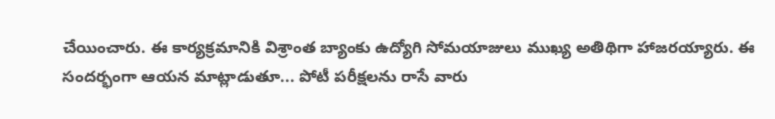చేయించారు. ఈ కార్యక్రమానికి విశ్రాంత బ్యాంకు ఉద్యోగి సోమ‌యాజులు ముఖ్య అతిథిగా హాజ‌ర‌య్యారు. ఈ సంద‌ర్భంగా ఆయ‌న మాట్లాడుతూ... పోటీ ప‌రీక్ష‌ల‌ను రాసే వారు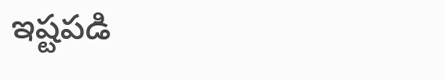ఇష్ట‌ప‌డి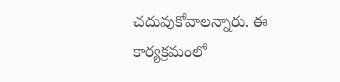చ‌దువుకోవాల‌న్నారు. ఈ కార్య‌క్ర‌మంలో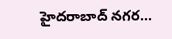హైద‌రాబాద్‌ నగర...